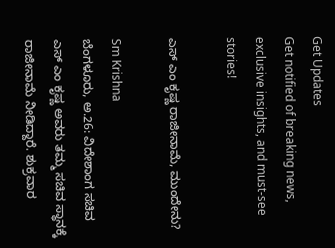Get Updates
Get notified of breaking news, exclusive insights, and must-see stories!

ಎಸ್ ಎಂ ಕೃಷ್ಣ ರಾಜೀನಾಮೆ, ಮುಂದೇನು?

Sm Krishna
ಬೆಂಗಳೂರು, ಅ.26: ವಿದೇಶಾಂಗ ಸಚಿವ ಎಸ್ ಎಂ ಕೃಷ್ಣ ಅವರು ತಮ್ಮ ಸಚಿವ ಸ್ಥಾನಕ್ಕೆ ರಾಜೀನಾಮೆ ನೀಡಿದ್ದಾರೆ. ಶುಕ್ರವಾರ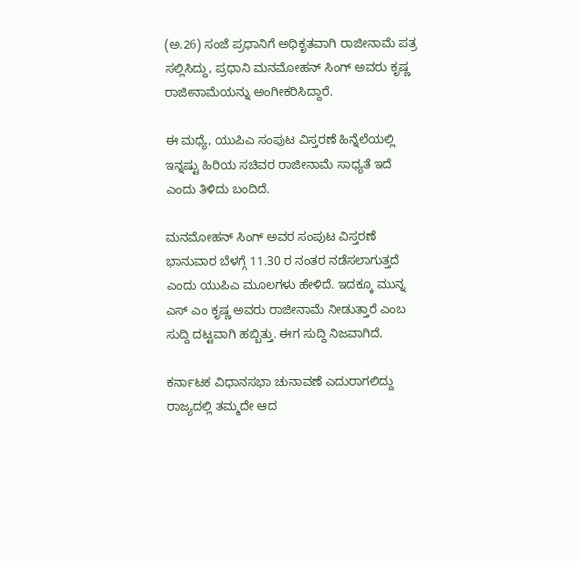(ಅ.26) ಸಂಜೆ ಪ್ರಧಾನಿಗೆ ಅಧಿಕೃತವಾಗಿ ರಾಜೀನಾಮೆ ಪತ್ರ ಸಲ್ಲಿಸಿದ್ದು, ಪ್ರಧಾನಿ ಮನಮೋಹನ್ ಸಿಂಗ್ ಅವರು ಕೃಷ್ಣ ರಾಜೀನಾಮೆಯನ್ನು ಅಂಗೀಕರಿಸಿದ್ದಾರೆ.

ಈ ಮಧ್ಯೆ, ಯುಪಿಎ ಸಂಪುಟ ವಿಸ್ತರಣೆ ಹಿನ್ನೆಲೆಯಲ್ಲಿ ಇನ್ನಷ್ಟು ಹಿರಿಯ ಸಚಿವರ ರಾಜೀನಾಮೆ ಸಾಧ್ಯತೆ ಇದೆ ಎಂದು ತಿಳಿದು ಬಂದಿದೆ.

ಮನಮೋಹನ್ ಸಿಂಗ್ ಅವರ ಸಂಪುಟ ವಿಸ್ತರಣೆ ಭಾನುವಾರ ಬೆಳಗ್ಗೆ 11.30 ರ ನಂತರ ನಡೆಸಲಾಗುತ್ತದೆ ಎಂದು ಯುಪಿಎ ಮೂಲಗಳು ಹೇಳಿದೆ. ಇದಕ್ಕೂ ಮುನ್ನ ಎಸ್ ಎಂ ಕೃಷ್ಣ ಅವರು ರಾಜೀನಾಮೆ ನೀಡುತ್ತಾರೆ ಎಂಬ ಸುದ್ದಿ ದಟ್ಟವಾಗಿ ಹಬ್ಬಿತ್ತು. ಈಗ ಸುದ್ದಿ ನಿಜವಾಗಿದೆ.

ಕರ್ನಾಟಕ ವಿಧಾನಸಭಾ ಚುನಾವಣೆ ಎದುರಾಗಲಿದ್ದು ರಾಜ್ಯದಲ್ಲಿ ತಮ್ಮದೇ ಆದ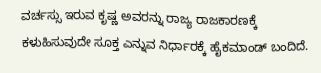ವರ್ಚಸ್ಸು ಇರುವ ಕೃಷ್ಣ ಅವರನ್ನು ರಾಜ್ಯ ರಾಜಕಾರಣಕ್ಕೆ ಕಳುಹಿಸುವುದೇ ಸೂಕ್ತ ಎನ್ನುವ ನಿರ್ಧಾರಕ್ಕೆ ಹೈಕಮಾಂಡ್ ಬಂದಿದೆ.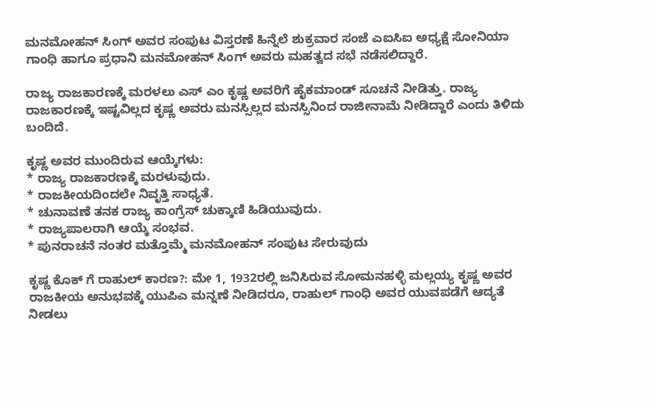ಮನಮೋಹನ್ ಸಿಂಗ್ ಅವರ ಸಂಪುಟ ವಿಸ್ತರಣೆ ಹಿನ್ನೆಲೆ ಶುಕ್ರವಾರ ಸಂಜೆ ಎಐಸಿಐ ಅಧ್ಯಕ್ಷೆ ಸೋನಿಯಾ ಗಾಂಧಿ ಹಾಗೂ ಪ್ರಧಾನಿ ಮನಮೋಹನ್ ಸಿಂಗ್ ಅವರು ಮಹತ್ವದ ಸಭೆ ನಡೆಸಲಿದ್ದಾರೆ.

ರಾಜ್ಯ ರಾಜಕಾರಣಕ್ಕೆ ಮರಳಲು ಎಸ್ ಎಂ ಕೃಷ್ಣ ಅವರಿಗೆ ಹೈಕಮಾಂಡ್ ಸೂಚನೆ ನೀಡಿತ್ತು. ರಾಜ್ಯ ರಾಜಕಾರಣಕ್ಕೆ ಇಷ್ಟವಿಲ್ಲದ ಕೃಷ್ಣ ಅವರು ಮನಸ್ಸಿಲ್ಲದ ಮನಸ್ಸಿನಿಂದ ರಾಜೀನಾಮೆ ನೀಡಿದ್ದಾರೆ ಎಂದು ತಿಳಿದು ಬಂದಿದೆ.

ಕೃಷ್ಣ ಅವರ ಮುಂದಿರುವ ಆಯ್ಕೆಗಳು:
* ರಾಜ್ಯ ರಾಜಕಾರಣಕ್ಕೆ ಮರಳುವುದು.
* ರಾಜಕೀಯದಿಂದಲೇ ನಿವೃತ್ತಿ ಸಾಧ್ಯತೆ.
* ಚುನಾವಣೆ ತನಕ ರಾಜ್ಯ ಕಾಂಗ್ರೆಸ್ ಚುಕ್ಕಾಣಿ ಹಿಡಿಯುವುದು.
* ರಾಜ್ಯಪಾಲರಾಗಿ ಆಯ್ಕೆ ಸಂಭವ.
* ಪುನರಾಚನೆ ನಂತರ ಮತ್ತೊಮ್ಮೆ ಮನಮೋಹನ್ ಸಂಪುಟ ಸೇರುವುದು

ಕೃಷ್ಣ ಕೊಕ್ ಗೆ ರಾಹುಲ್ ಕಾರಣ?: ಮೇ 1, 1932ರಲ್ಲಿ ಜನಿಸಿರುವ ಸೋಮನಹಳ್ಳಿ ಮಲ್ಲಯ್ಯ ಕೃಷ್ಣ ಅವರ ರಾಜಕೀಯ ಅನುಭವಕ್ಕೆ ಯುಪಿಎ ಮನ್ನಣೆ ನೀಡಿದರೂ, ರಾಹುಲ್ ಗಾಂಧಿ ಅವರ ಯುವಪಡೆಗೆ ಆದ್ಯತೆ ನೀಡಲು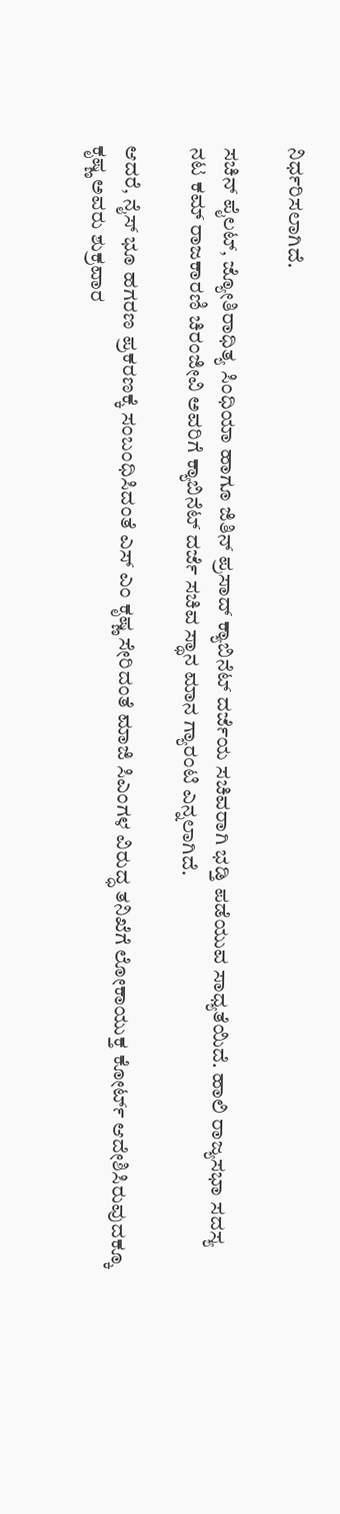ನಿರ್ಧರಿಸಲಾಗಿದೆ.

ಸಚಿನ್ ಪೈಲಟ್, ಜ್ಯೋತಿರಾಧಿತ್ಯ ಸಿಂಧಿಯಾ ಹಾಗೂ ಜಿತಿನ್ ಪ್ರಸಾದ್ ಕ್ಯಾಬಿನೆಟ್ ದರ್ಜೆಯ ಸಚಿವರಾಗಿ ಭಡ್ತಿ ಪಡೆಯುವ ಸಾಧ್ಯತೆಯಿದೆ. ಹಾಲಿ ರಾಜ್ಯಸಭಾ ಸದಸ್ಯ ನಟ ಕಮ್ ರಾಜಕಾರಣಿ ಚಿರಂಜೀವಿ ಅವರಿಗೆ ಕ್ಯಾಬಿನೆಟ್ ದರ್ಜೆ ಸಚಿವ ಸ್ಥಾನ ಮಾನ ಗ್ಯಾರಂಟಿ ಎನ್ನಲಾಗಿದೆ.

ಆದರೆ, ನೈಸ್ ಭೂ ಹಗರಣ ಪ್ರಕರಣಕ್ಕೆ ಸಂಬಂಧಿಸಿದಂತೆ ಎಸ್ ಎಂ ಕೃಷ್ಣ ಸೇರಿದಂತೆ ಮಾಜಿ ಸಿಎಂಗಳ ವಿರುದ್ಧ ತನಿಖೆಗೆ ಲೋಕಾಯುಕ್ತ ಕೋರ್ಟ್ ಆದೇಶಿಸಿರುವುದಕ್ಕೂ ಕೃಷ್ಣ ಅವರು ಶುಕ್ರವಾರ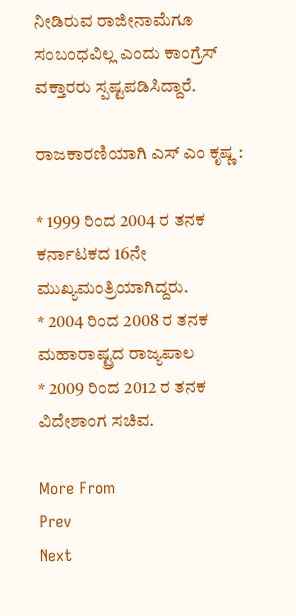ನೀಡಿರುವ ರಾಜೀನಾಮೆಗೂ ಸಂಬಂಧವಿಲ್ಲ ಎಂದು ಕಾಂಗ್ರೆಸ್ ವಕ್ತಾರರು ಸ್ಪಷ್ಟಪಡಿಸಿದ್ದಾರೆ.

ರಾಜಕಾರಣಿಯಾಗಿ ಎಸ್ ಎಂ ಕೃಷ್ಣ :

* 1999 ರಿಂದ 2004 ರ ತನಕ ಕರ್ನಾಟಕದ 16ನೇ ಮುಖ್ಯಮಂತ್ರಿಯಾಗಿದ್ದರು.
* 2004 ರಿಂದ 2008 ರ ತನಕ ಮಹಾರಾಷ್ಟ್ರದ ರಾಜ್ಯಪಾಲ
* 2009 ರಿಂದ 2012 ರ ತನಕ ವಿದೇಶಾಂಗ ಸಚಿವ.

More From
Prev
Next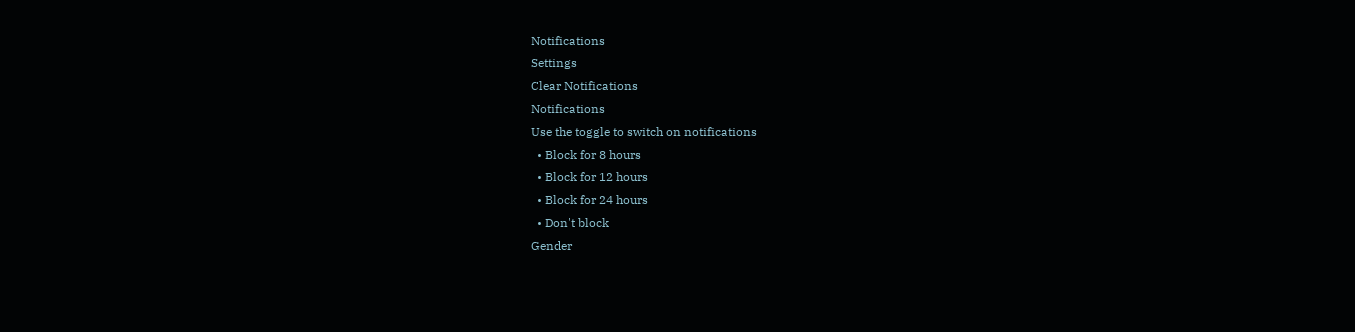Notifications
Settings
Clear Notifications
Notifications
Use the toggle to switch on notifications
  • Block for 8 hours
  • Block for 12 hours
  • Block for 24 hours
  • Don't block
Gender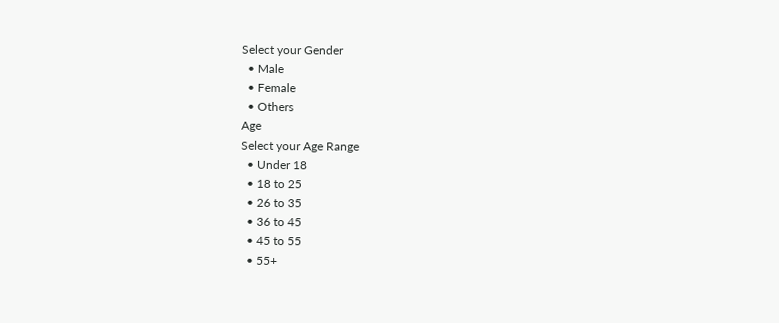Select your Gender
  • Male
  • Female
  • Others
Age
Select your Age Range
  • Under 18
  • 18 to 25
  • 26 to 35
  • 36 to 45
  • 45 to 55
  • 55+